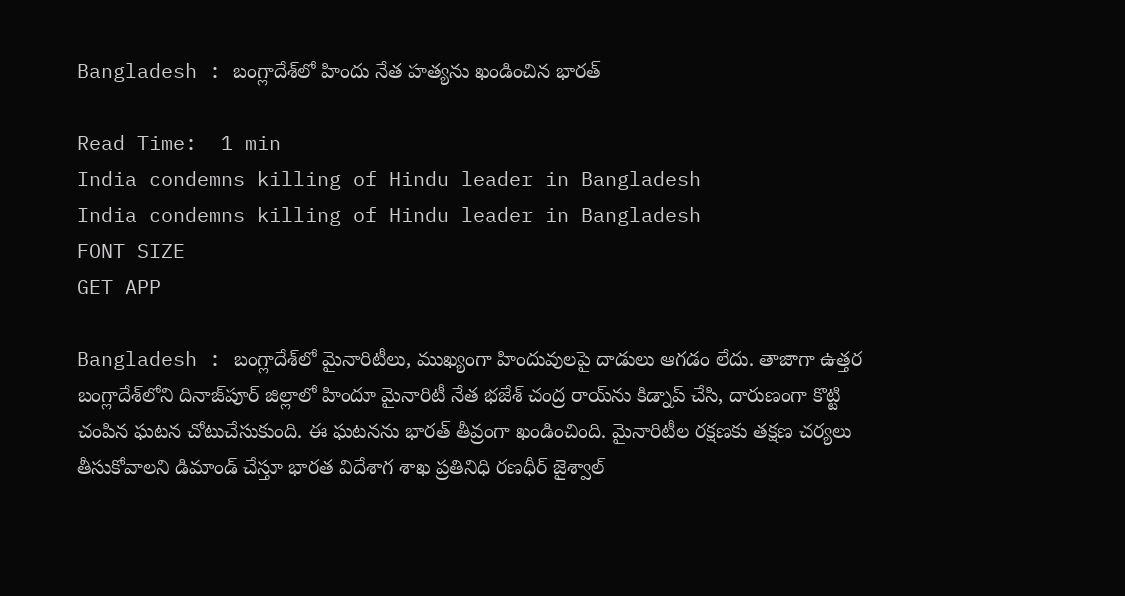Bangladesh : బంగ్లాదేశ్‌లో హిందు నేత హత్యను ఖండించిన భారత్

Read Time:  1 min
India condemns killing of Hindu leader in Bangladesh
India condemns killing of Hindu leader in Bangladesh
FONT SIZE
GET APP

Bangladesh : బంగ్లాదేశ్‌లో మైనారిటీలు, ముఖ్యంగా హిందువులపై దాడులు ఆగడం లేదు. తాజాగా ఉత్తర బంగ్లాదేశ్‌లోని దినాజ్‌పూర్ జిల్లాలో హిందూ మైనారిటీ నేత భజేశ్ చంద్ర రాయ్‌ను కిడ్నాప్ చేసి, దారుణంగా కొట్టి చంపిన ఘటన చోటుచేసుకుంది. ఈ ఘటనను భారత్ తీవ్రంగా ఖండించింది. మైనారిటీల రక్షణకు తక్షణ చర్యలు తీసుకోవాలని డిమాండ్ చేస్తూ భారత విదేశాగ శాఖ ప్రతినిధి రణధీర్ జైశ్వాల్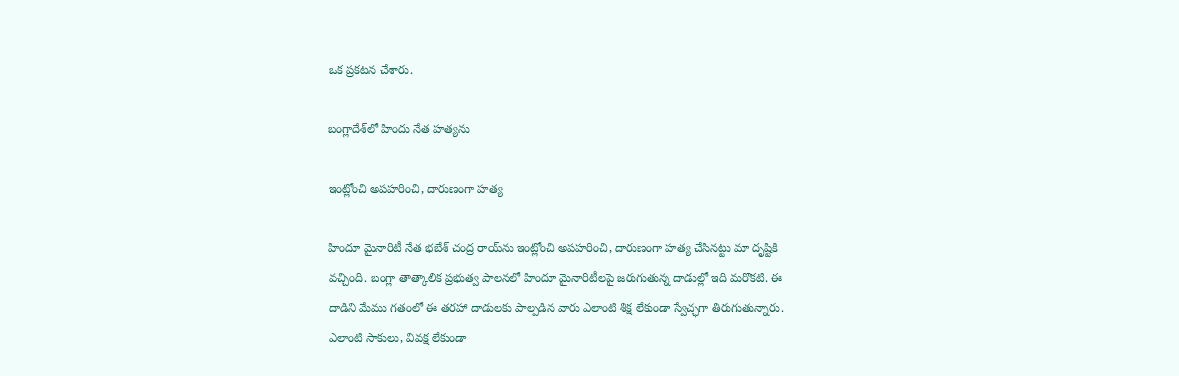ఒక ప్రకటన చేశారు.

బంగ్లాదేశ్‌లో హిందు నేత హత్యను

ఇంట్లోంచి అపహరించి, దారుణంగా హత్య

హిందూ మైనారిటీ నేత భబేశ్ చంద్ర రాయ్‌ను ఇంట్లోంచి అపహరించి, దారుణంగా హత్య చేసినట్టు మా దృష్టికి వచ్చింది. బంగ్లా తాత్కాలిక ప్రభుత్వ పాలనలో హిందూ మైనారిటీలపై జరుగుతున్న దాడుల్లో ఇది మరొకటి. ఈ దాడిని మేము గతంలో ఈ తరహా దాడులకు పాల్పడిన వారు ఎలాంటి శిక్ష లేకుండా స్వేచ్ఛగా తిరుగుతున్నారు. ఎలాంటి సాకులు, వివక్ష లేకుండా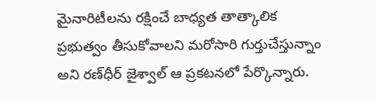మైనారిటీలను రక్షించే బాధ్యత తాత్కాలిక ప్రభుత్వం తీసుకోవాలని మరోసారి గుర్తుచేస్తున్నాం అని రణ్‌ధీర్ జైశ్వాల్ ఆ ప్రకటనలో పేర్కొన్నారు.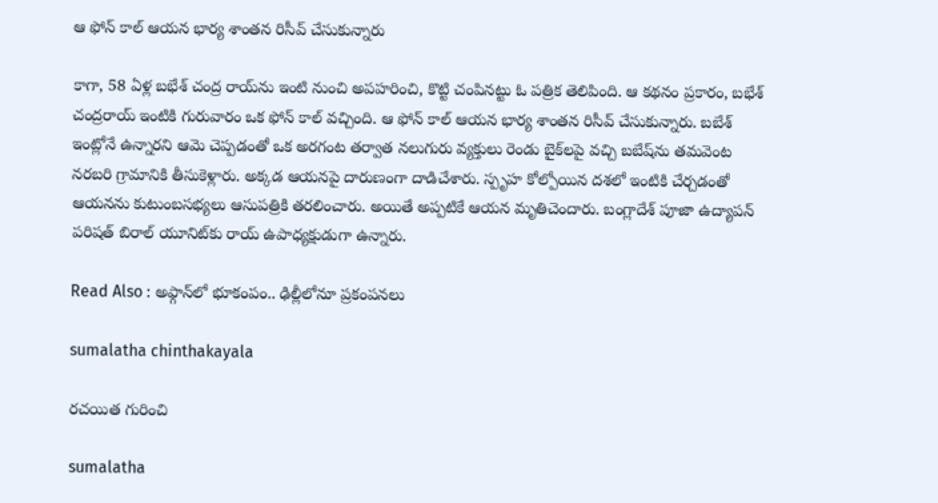ఆ ఫోన్ కాల్ ఆయన భార్య శాంతన రిసీవ్ చేసుకున్నారు

కాగా, 58 ఏళ్ల బభేశ్ చంద్ర రాయ్‌ను ఇంటి నుంచి అపహరించి, కొట్టి చంపినట్టు ఓ పత్రిక తెలిపింది. ఆ కథనం ప్రకారం, బభేశ్ చంద్రరాయ్ ఇంటికి గురువారం ఒక ఫోన్ కాల్ వచ్చింది. ఆ ఫోన్ కాల్ ఆయన భార్య శాంతన రిసీవ్ చేసుకున్నారు. బబేశ్ ఇంట్లోనే ఉన్నారని ఆమె చెప్పడంతో ఒక అరగంట తర్వాత నలుగురు వ్యక్తులు రెండు బైక్‌లపై వచ్చి బబేష్‌ను తమవెంట నరబరి గ్రామానికి తీసుకెళ్లారు. అక్కడ ఆయనపై దారుణంగా దాడిచేశారు. స్పృహ కోల్పోయిన దశలో ఇంటికి చేర్చడంతో ఆయనను కుటుంబసభ్యలు ఆసుపత్రికి తరలించారు. అయితే అప్పటికే ఆయన మృతిచెందారు. బంగ్లాదేశ్ పూజా ఉద్యాపన్ పరిషత్‌ బిరాల్ యూనిట్‌కు రాయ్ ఉపాధ్యక్షుడుగా ఉన్నారు.

Read Also : అఫ్గాన్‌లో భూకంపం.. ఢిల్లీలోనూ ప్రకంపనలు

sumalatha chinthakayala

రచయిత గురించి

sumalatha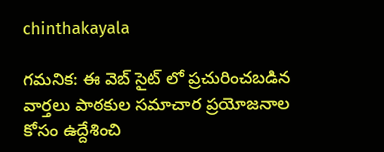chinthakayala

గమనిక: ఈ వెబ్ సైట్ లో ప్రచురించబడిన వార్తలు పాఠకుల సమాచార ప్రయోజనాల కోసం ఉద్దేశించి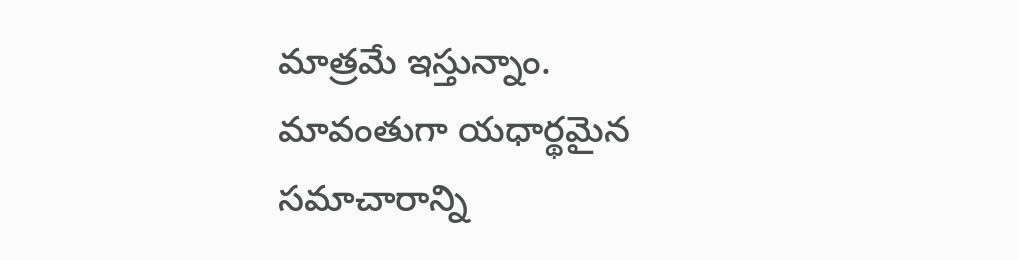మాత్రమే ఇస్తున్నాం. మావంతుగా యధార్థమైన సమాచారాన్ని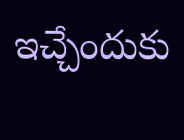ఇచ్చేందుకు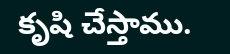కృషి చేస్తాము.